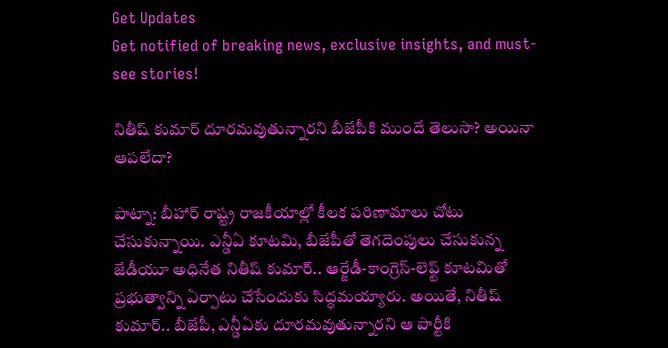Get Updates
Get notified of breaking news, exclusive insights, and must-see stories!

నితీష్ కుమార్ దూరమవుతున్నారని బీజేపీకి ముందే తెలుసా? అయినా ఆపలేదా?

పాట్నా: బీహార్ రాష్ట్ర రాజకీయాల్లో కీలక పరిణామాలు చోటు చేసుకున్నాయి. ఎన్డీఏ కూటమి, బీజేపీతో తెగదెంపులు చేసుకున్న జేడీయూ అధినేత నితీష్ కుమార్.. ఆర్జేడీ-కాంగ్రెస్-లెఫ్ట్ కూటమితో ప్రభుత్వాన్ని ఏర్పాటు చేసేందుకు సిద్ధమయ్యారు. అయితే, నితీష్ కుమార్.. బీజేపీ, ఎన్డీఏకు దూరమవుతున్నారని ఆ పార్టీకి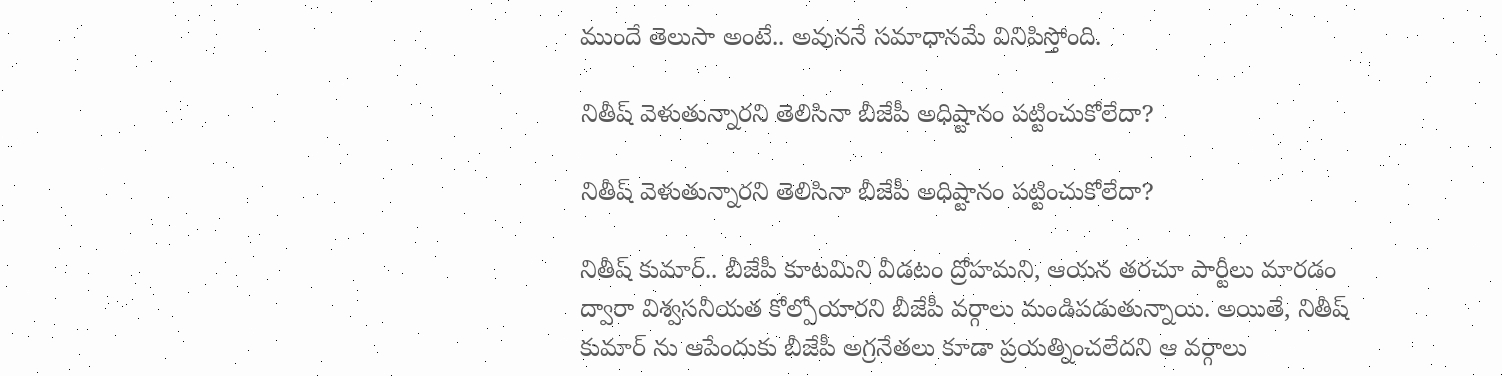ముందే తెలుసా అంటే.. అవుననే సమాధానమే వినిపిస్తోంది.

నితీష్ వెళుతున్నారని తెలిసినా బీజేపీ అధిష్టానం పట్టించుకోలేదా?

నితీష్ వెళుతున్నారని తెలిసినా బీజేపీ అధిష్టానం పట్టించుకోలేదా?

నితీష్ కుమార్.. బీజేపీ కూటమిని వీడటం ద్రోహమని, ఆయన తరచూ పార్టీలు మారడం ద్వారా విశ్వసనీయత కోల్పోయారని బీజేపీ వర్గాలు మండిపడుతున్నాయి. అయితే, నితీష్ కుమార్ ను ఆపేందుకు బీజేపీ అగ్రనేతలు కూడా ప్రయత్నించలేదని ఆ వర్గాలు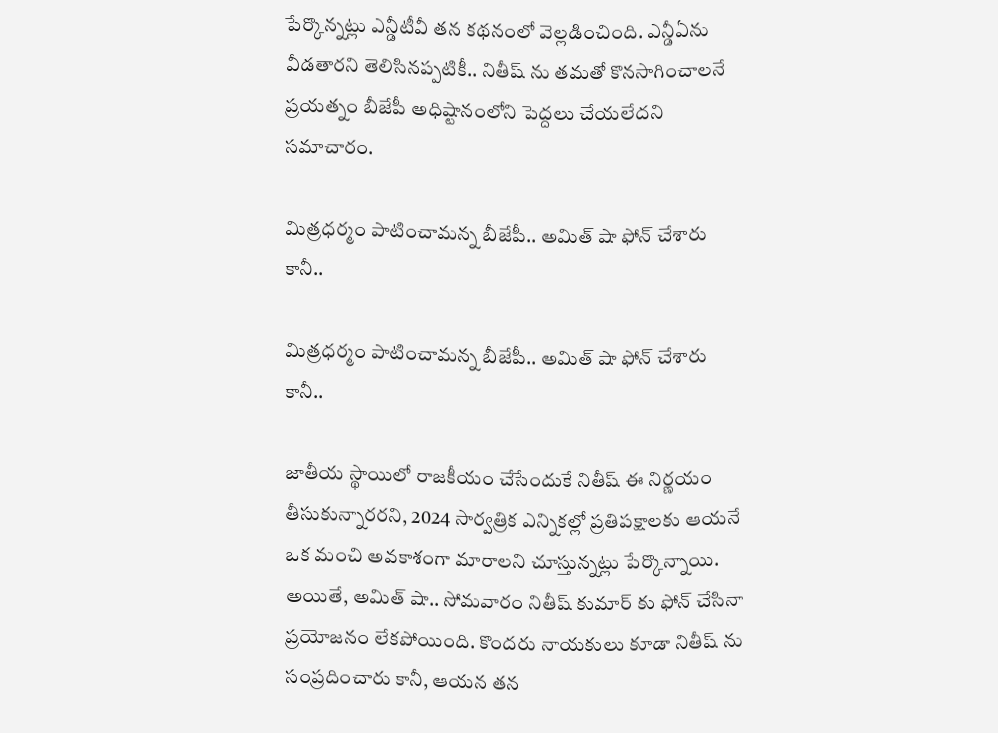పేర్కొన్నట్లు ఎన్డీటీవీ తన కథనంలో వెల్లడించింది. ఎన్డీఏను వీడతారని తెలిసినప్పటికీ.. నితీష్ ను తమతో కొనసాగించాలనే ప్రయత్నం బీజేపీ అధిష్టానంలోని పెద్దలు చేయలేదని సమాచారం.

మిత్రధర్మం పాటించామన్న బీజేపీ.. అమిత్ షా ఫోన్ చేశారు కానీ..

మిత్రధర్మం పాటించామన్న బీజేపీ.. అమిత్ షా ఫోన్ చేశారు కానీ..

జాతీయ స్థాయిలో రాజకీయం చేసేందుకే నితీష్ ఈ నిర్ణయం తీసుకున్నారరని, 2024 సార్వత్రిక ఎన్నికల్లో ప్రతిపక్షాలకు ఆయనే ఒక మంచి అవకాశంగా మారాలని చూస్తున్నట్లు పేర్కొన్నాయి. అయితే, అమిత్ షా.. సోమవారం నితీష్ కుమార్ కు ఫోన్ చేసినా ప్రయోజనం లేకపోయింది. కొందరు నాయకులు కూడా నితీష్ ను సంప్రదించారు కానీ, ఆయన తన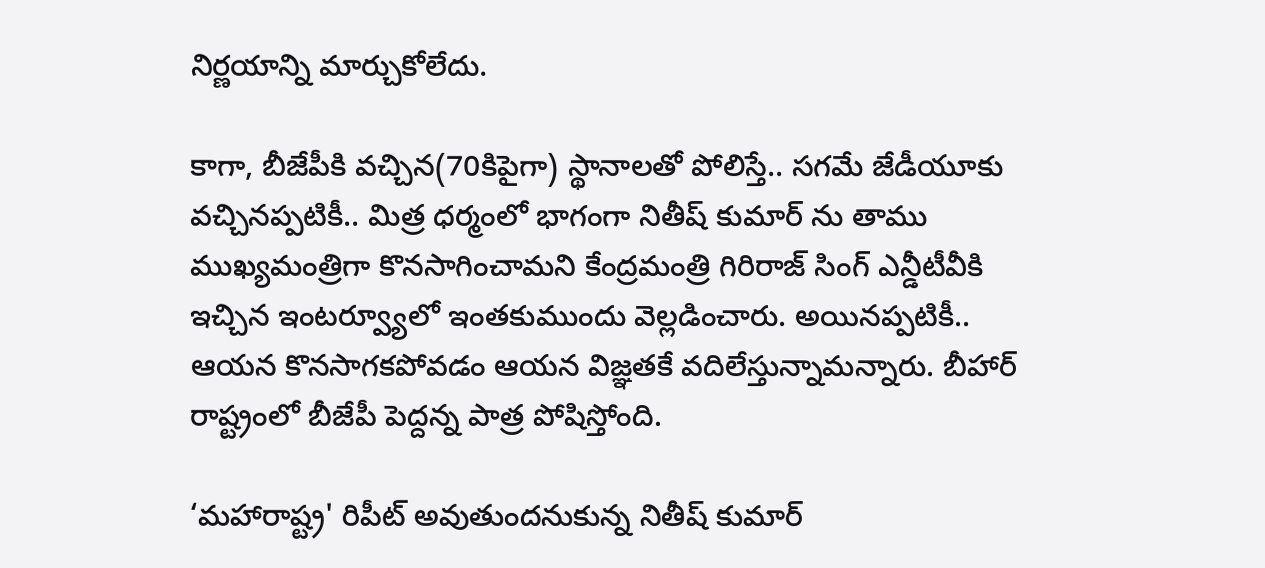నిర్ణయాన్ని మార్చుకోలేదు.

కాగా, బీజేపీకి వచ్చిన(70కిపైగా) స్థానాలతో పోలిస్తే.. సగమే జేడీయూకు వచ్చినప్పటికీ.. మిత్ర ధర్మంలో భాగంగా నితీష్ కుమార్ ను తాము ముఖ్యమంత్రిగా కొనసాగించామని కేంద్రమంత్రి గిరిరాజ్ సింగ్ ఎన్డీటీవీకి ఇచ్చిన ఇంటర్వ్యూలో ఇంతకుముందు వెల్లడించారు. అయినప్పటికీ.. ఆయన కొనసాగకపోవడం ఆయన విజ్ఞతకే వదిలేస్తున్నామన్నారు. బీహార్ రాష్ట్రంలో బీజేపీ పెద్దన్న పాత్ర పోషిస్తోంది.

‘మహారాష్ట్ర' రిపీట్ అవుతుందనుకున్న నితీష్ కుమార్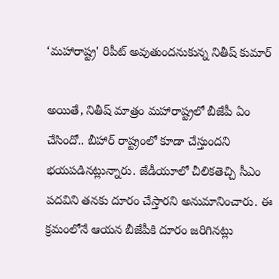‘మహారాష్ట్ర' రిపీట్ అవుతుందనుకున్న నితీష్ కుమార్

అయితే, నితీష్ మాత్రం మహారాష్ట్రలో బీజేపీ ఏం చేసిందో.. బీహార్ రాష్ట్రంలో కూడా చేస్తుందని భయపడినట్లున్నారు. జేడీయూలో చీలికతెచ్చి సీఎం పదవిని తనకు దూరం చేస్తారని అనుమానించారు. ఈ క్రమంలోనే ఆయన బీజేపీకి దూరం జరిగినట్లు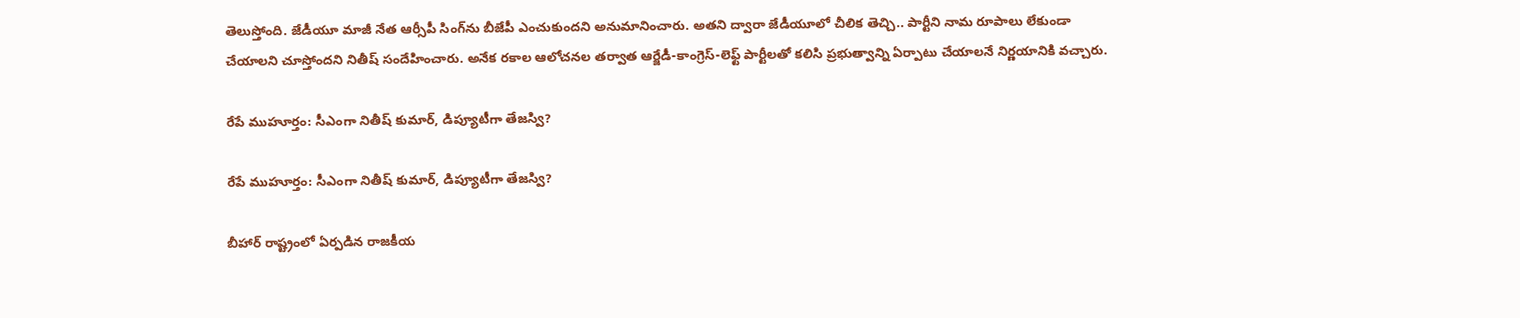తెలుస్తోంది. జేడీయూ మాజీ నేత ఆర్సీపీ సింగ్‌ను బీజేపీ ఎంచుకుందని అనుమానించారు. అతని ద్వారా జేడీయూలో చీలిక తెచ్చి.. పార్టీని నామ రూపాలు లేకుండా చేయాలని చూస్తోందని నితీష్ సందేహించారు. అనేక రకాల ఆలోచనల తర్వాత ఆర్జేడీ-కాంగ్రెస్-లెఫ్ట్ పార్టీలతో కలిసి ప్రభుత్వాన్ని ఏర్పాటు చేయాలనే నిర్ణయానికి వచ్చారు.

రేపే ముహూర్తం: సీఎంగా నితీష్ కుమార్, డిప్యూటీగా తేజస్వి?

రేపే ముహూర్తం: సీఎంగా నితీష్ కుమార్, డిప్యూటీగా తేజస్వి?

బీహార్ రాష్ట్రంలో ఏర్పడిన రాజకీయ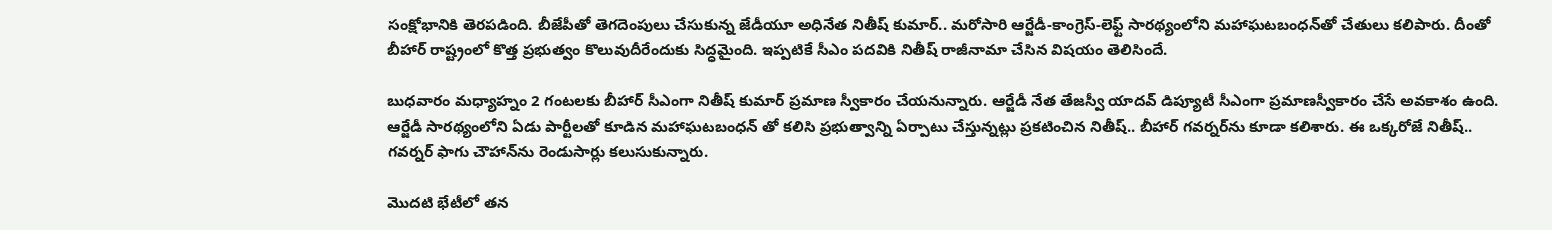సంక్షోభానికి తెరపడింది. బీజేపీతో తెగదెంపులు చేసుకున్న జేడీయూ అధినేత నితీష్ కుమార్.. మరోసారి ఆర్జేడీ-కాంగ్రెస్-లెఫ్ట్ సారథ్యంలోని మహాఘటబంధన్‌తో చేతులు కలిపారు. దీంతో బీహార్ రాష్ట్రంలో కొత్త ప్రభుత్వం కొలువుదీరేందుకు సిద్ధమైంది. ఇప్పటికే సీఎం పదవికి నితీష్ రాజీనామా చేసిన విషయం తెలిసిందే.

బుధవారం మధ్యాహ్నం 2 గంటలకు బీహార్ సీఎంగా నితీష్ కుమార్ ప్రమాణ స్వీకారం చేయనున్నారు. ఆర్జేడీ నేత తేజస్వీ యాదవ్ డిప్యూటీ సీఎంగా ప్రమాణస్వీకారం చేసే అవకాశం ఉంది. ఆర్జేడీ సారథ్యంలోని ఏడు పార్టీలతో కూడిన మహాఘటబంధన్ తో కలిసి ప్రభుత్వాన్ని ఏర్పాటు చేస్తున్నట్లు ప్రకటించిన నితీష్.. బీహార్ గవర్నర్‌ను కూడా కలిశారు. ఈ ఒక్కరోజే నితీష్.. గవర్నర్ ఫాగు చౌహాన్‌ను రెండుసార్లు కలుసుకున్నారు.

మొదటి భేటీలో తన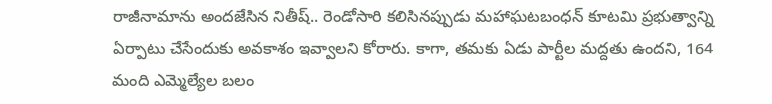రాజీనామాను అందజేసిన నితీష్.. రెండోసారి కలిసినప్పుడు మహాఘటబంధన్ కూటమి ప్రభుత్వాన్ని ఏర్పాటు చేసేందుకు అవకాశం ఇవ్వాలని కోరారు. కాగా, తమకు ఏడు పార్టీల మద్దతు ఉందని, 164 మంది ఎమ్మెల్యేల బలం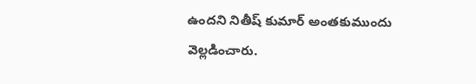ఉందని నితీష్ కుమార్ అంతకుముందు వెల్లడించారు.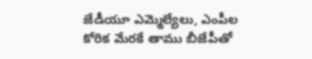జేడీయూ ఎమ్మెల్యేలు, ఎంపీల కోరిక మేరకే తాము బీజేపీతో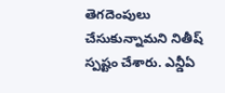తెగదెంపులు చేసుకున్నామని నితీష్ స్పష్టం చేశారు. ఎన్డీఏ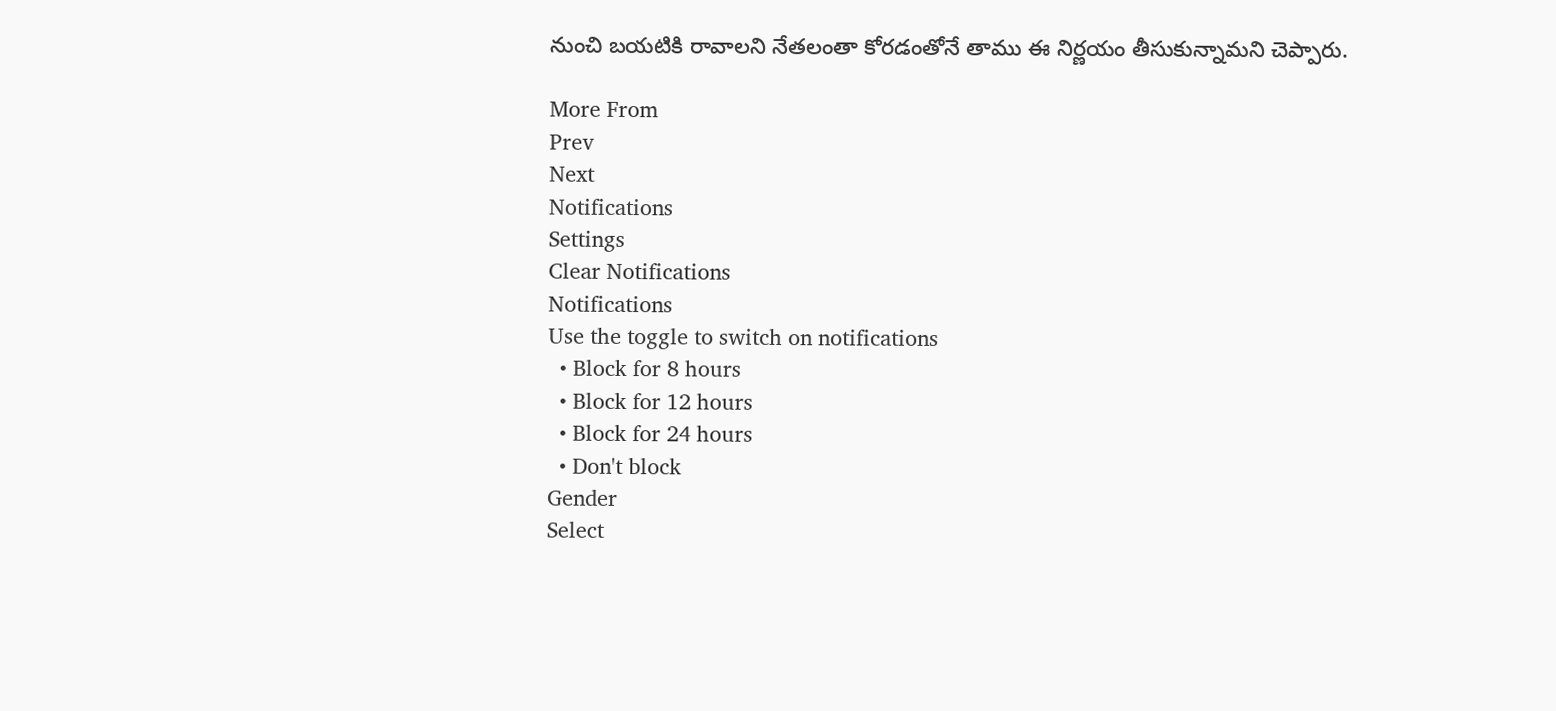నుంచి బయటికి రావాలని నేతలంతా కోరడంతోనే తాము ఈ నిర్ణయం తీసుకున్నామని చెప్పారు.

More From
Prev
Next
Notifications
Settings
Clear Notifications
Notifications
Use the toggle to switch on notifications
  • Block for 8 hours
  • Block for 12 hours
  • Block for 24 hours
  • Don't block
Gender
Select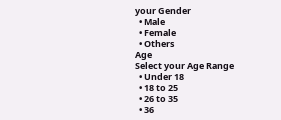your Gender
  • Male
  • Female
  • Others
Age
Select your Age Range
  • Under 18
  • 18 to 25
  • 26 to 35
  • 36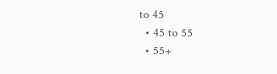to 45
  • 45 to 55
  • 55+